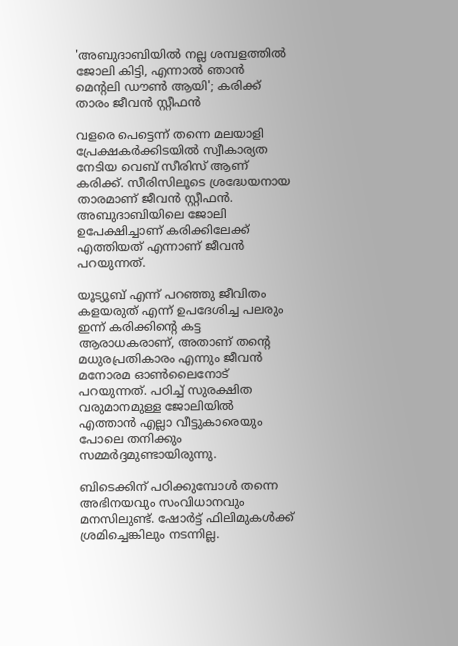'അബുദാബിയില്‍ നല്ല ശമ്പളത്തില്‍ ജോലി കിട്ടി, എന്നാല്‍ ഞാന്‍ മെന്റലി ഡൗണ്‍ ആയി'; കരിക്ക് താരം ജീവന്‍ സ്റ്റീഫന്‍

വളരെ പെട്ടെന്ന് തന്നെ മലയാളി പ്രേക്ഷകര്‍ക്കിടയില്‍ സ്വീകാര്യത നേടിയ വെബ് സീരിസ് ആണ് കരിക്ക്. സീരിസിലൂടെ ശ്രദ്ധേയനായ താരമാണ് ജീവന്‍ സ്റ്റീഫന്‍. അബുദാബിയിലെ ജോലി ഉപേക്ഷിച്ചാണ് കരിക്കിലേക്ക് എത്തിയത് എന്നാണ് ജീവന്‍ പറയുന്നത്.

യൂട്യൂബ് എന്ന് പറഞ്ഞു ജീവിതം കളയരുത് എന്ന് ഉപദേശിച്ച പലരും ഇന്ന് കരിക്കിന്റെ കട്ട ആരാധകരാണ്, അതാണ് തന്റെ മധുരപ്രതികാരം എന്നും ജീവന്‍ മനോരമ ഓണ്‍ലൈനോട് പറയുന്നത്. പഠിച്ച് സുരക്ഷിത വരുമാനമുള്ള ജോലിയില്‍ എത്താന്‍ എല്ലാ വീട്ടുകാരെയും പോലെ തനിക്കും സമ്മര്‍ദ്ദമുണ്ടായിരുന്നു.

ബിടെക്കിന് പഠിക്കുമ്പോള്‍ തന്നെ അഭിനയവും സംവിധാനവും മനസിലുണ്ട്. ഷോര്‍ട്ട് ഫിലിമുകള്‍ക്ക് ശ്രമിച്ചെങ്കിലും നടന്നില്ല.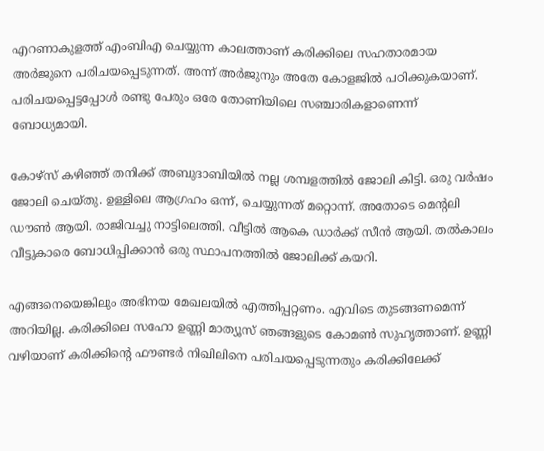എറണാകുളത്ത് എംബിഎ ചെയ്യുന്ന കാലത്താണ് കരിക്കിലെ സഹതാരമായ അര്‍ജുനെ പരിചയപ്പെടുന്നത്. അന്ന് അര്‍ജുനും അതേ കോളജില്‍ പഠിക്കുകയാണ്. പരിചയപ്പെട്ടപ്പോള്‍ രണ്ടു പേരും ഒരേ തോണിയിലെ സഞ്ചാരികളാണെന്ന് ബോധ്യമായി.

കോഴ്‌സ് കഴിഞ്ഞ് തനിക്ക് അബുദാബിയില്‍ നല്ല ശമ്പളത്തില്‍ ജോലി കിട്ടി. ഒരു വര്‍ഷം ജോലി ചെയ്തു. ഉള്ളിലെ ആഗ്രഹം ഒന്ന്, ചെയ്യുന്നത് മറ്റൊന്ന്. അതോടെ മെന്റലി ഡൗണ്‍ ആയി. രാജിവച്ചു നാട്ടിലെത്തി. വീട്ടില്‍ ആകെ ഡാര്‍ക്ക് സീന്‍ ആയി. തല്‍കാലം വീട്ടുകാരെ ബോധിപ്പിക്കാന്‍ ഒരു സ്ഥാപനത്തില്‍ ജോലിക്ക് കയറി.

എങ്ങനെയെങ്കിലും അഭിനയ മേഖലയില്‍ എത്തിപ്പറ്റണം. എവിടെ തുടങ്ങണമെന്ന് അറിയില്ല. കരിക്കിലെ സഹോ ഉണ്ണി മാത്യൂസ് ഞങ്ങളുടെ കോമണ്‍ സുഹൃത്താണ്. ഉണ്ണി വഴിയാണ് കരിക്കിന്റെ ഫൗണ്ടര്‍ നിഖിലിനെ പരിചയപ്പെടുന്നതും കരിക്കിലേക്ക്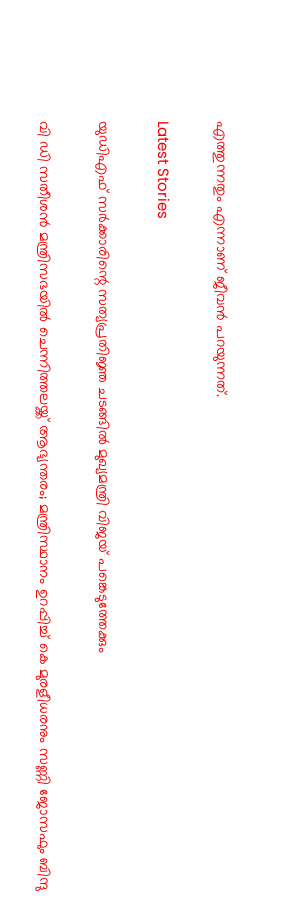എത്തുന്നതും എന്നാണ് ജീവന്‍ പറയുന്നത്.

Latest Stories

യുഡിഎഫ് സർക്കാരിന്റെ സത്യപ്രതിജ്ഞ ചടങ്ങിൽ മുഖ്യമന്ത്രി വിജയ് പങ്കെടുത്തേക്കും

വി ഡി സതീശന്‍ മന്ത്രിസഭയില്‍ ചെന്നിത്തലയ്ക്ക് ആഭ്യന്തരം; മന്ത്രിസ്ഥാനം ഉറപ്പിച്ച് കെ മുരളീധരനും സണ്ണി ജോസഫും ബിന്ദു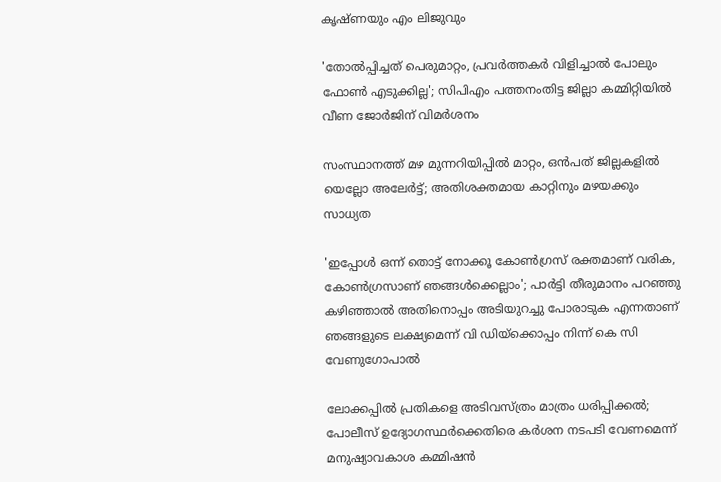കൃഷ്ണയും എം ലിജുവും

'തോൽപ്പിച്ചത് പെരുമാറ്റം, പ്രവർത്തകർ വിളിച്ചാൽ പോലും ഫോൺ എടുക്കില്ല'; സിപിഎം പത്തനംതിട്ട ജില്ലാ കമ്മിറ്റിയിൽ വീണ ജോർജിന് വിമർശനം

സംസ്ഥാനത്ത് മഴ മുന്നറിയിപ്പിൽ മാറ്റം, ഒൻപത് ജില്ലകളിൽ യെല്ലോ അലേർട്ട്; അതിശക്തമായ കാറ്റിനും മഴയക്കും സാധ്യത

'ഇപ്പോള്‍ ഒന്ന് തൊട്ട് നോക്കൂ കോണ്‍ഗ്രസ് രക്തമാണ് വരിക, കോണ്‍ഗ്രസാണ് ഞങ്ങള്‍ക്കെല്ലാം'; പാര്‍ട്ടി തീരുമാനം പറഞ്ഞു കഴിഞ്ഞാല്‍ അതിനൊപ്പം അടിയുറച്ചു പോരാടുക എന്നതാണ് ഞങ്ങളുടെ ലക്ഷ്യമെന്ന് വി ഡിയ്‌ക്കൊപ്പം നിന്ന് കെ സി വേണുഗോപാല്‍

ലോക്കപ്പിൽ പ്രതികളെ അടിവസ്ത്രം മാത്രം ധരിപ്പിക്കൽ; പോലീസ് ഉദ്യോഗസ്ഥർക്കെതിരെ കർശന നടപടി വേണമെന്ന് മനുഷ്യാവകാശ കമ്മിഷൻ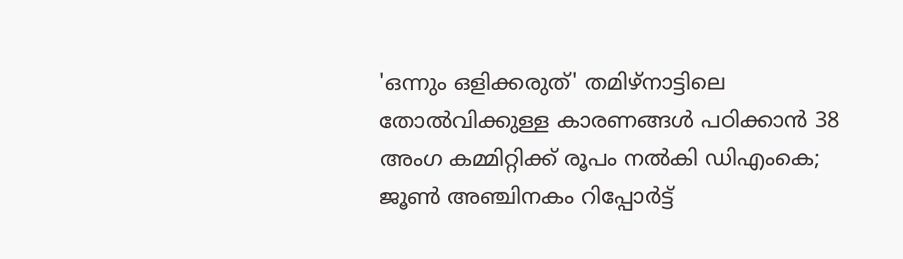'ഒന്നും ഒളിക്കരുത്' തമിഴ്‌നാട്ടിലെ തോൽവിക്കുള്ള കാരണങ്ങൾ പഠിക്കാൻ 38 അംഗ കമ്മിറ്റിക്ക് രൂപം നൽകി ഡിഎംകെ; ജൂൺ അഞ്ചിനകം റിപ്പോർട്ട്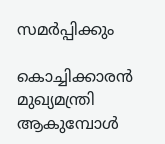സമർപ്പിക്കും

കൊച്ചിക്കാരൻ മുഖ്യമന്ത്രി ആകുമ്പോൾ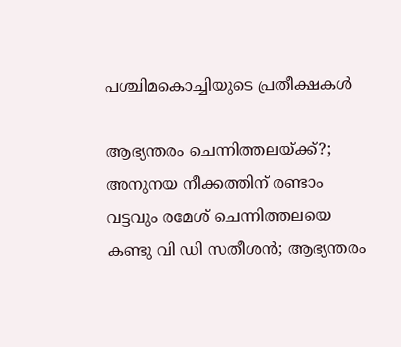പശ്ചിമകൊച്ചിയുടെ പ്രതീക്ഷകൾ

ആഭ്യന്തരം ചെന്നിത്തലയ്ക്ക്?; അനുനയ നീക്കത്തിന് രണ്ടാം വട്ടവും രമേശ് ചെന്നിത്തലയെ കണ്ടു വി ഡി സതീശന്‍; ആഭ്യന്തരം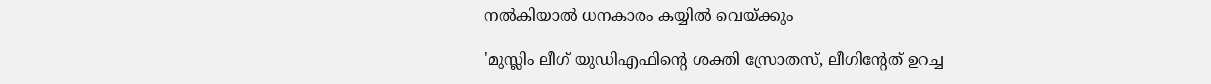നല്‍കിയാല്‍ ധനകാരം കയ്യില്‍ വെയ്ക്കും

'മുസ്ലിം ലീഗ് യുഡിഎഫിന്റെ ശക്തി സ്രോതസ്, ലീഗിന്റേത് ഉറച്ച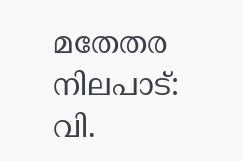മതേതര നിലപാട്: വി.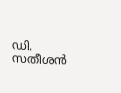ഡി. സതീശൻ